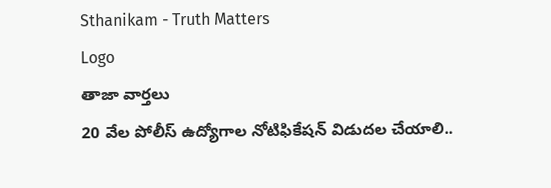Sthanikam - Truth Matters
Logo
తాజా వార్తలు
20 వేల పోలీస్ ఉద్యోగాల నోటిఫికేషన్ విడుదల చేయాలి..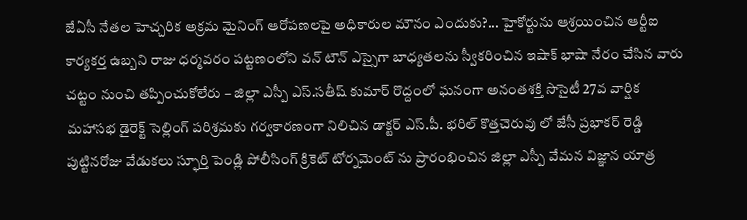జేఏసీ నేతల హెచ్చరిక అక్రమ మైనింగ్ ఆరోపణలపై అధికారుల మౌనం ఎందుకు?... హైకోర్టును ఆశ్రయించిన ఆర్టీఐ కార్యకర్త ఉబ్బని రాజు ధర్మవరం పట్టణంలోని వన్ టౌన్ ఎస్సైగా బాధ్యతలను స్వీకరించిన ఇషాక్ భాషా నేరం చేసిన వారు చట్టం నుంచి తప్పించుకోలేరు – జిల్లా ఎస్పీ ఎస్.సతీష్ కుమార్ రొద్దంలో ఘనంగా అనంతశక్తి సొసైటీ 27వ వార్షిక మహాసభ డైరెక్ట్ సెల్లింగ్ పరిశ్రమకు గర్వకారణంగా నిలిచిన డాక్టర్ ఎస్.పీ. భరిల్ కొత్తచెరువు లో జేసీ ప్రభాకర్ రెడ్డి పుట్టినరోజు వేడుకలు స్ఫూర్తి పెండ్లి పోలీసింగ్ క్రికెట్ టోర్నమెంట్ ను ప్రారంభించిన జిల్లా ఎస్పీ వేమన విజ్ఞాన యాత్ర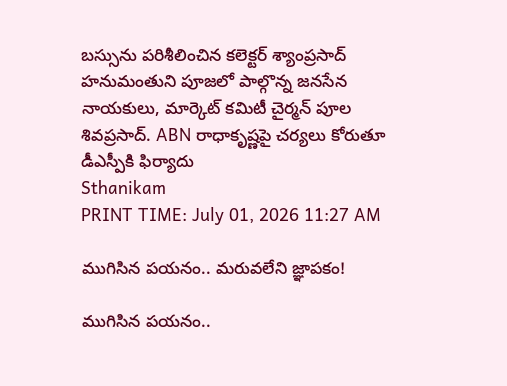బస్సును పరిశీలించిన కలెక్టర్ శ్యాంప్రసాద్ హనుమంతుని పూజలో పాల్గొన్న జనసేన నాయకులు, మార్కెట్ కమిటీ చైర్మన్ పూల శివప్రసాద్. ABN రాధాకృష్ణపై చర్యలు కోరుతూ డీఎస్పీకి ఫిర్యాదు
Sthanikam
PRINT TIME: July 01, 2026 11:27 AM

ముగిసిన పయనం.. మరువలేని జ్ఞాపకం!

ముగిసిన పయనం..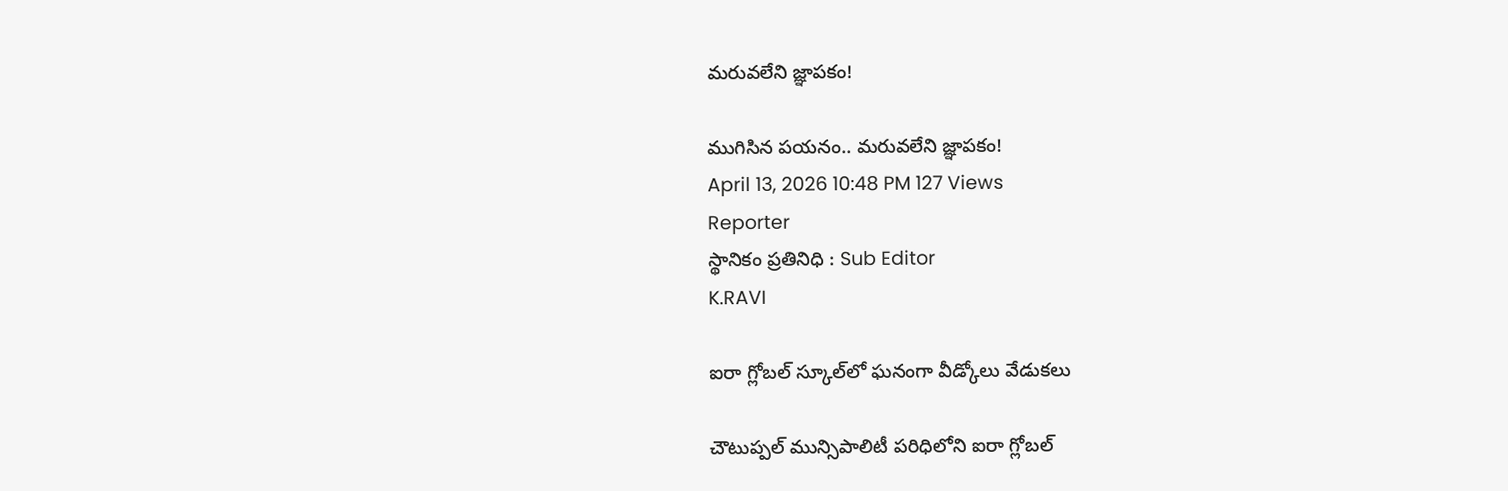మరువలేని జ్ఞాపకం!

ముగిసిన పయనం.. మరువలేని జ్ఞాపకం!
April 13, 2026 10:48 PM 127 Views
Reporter
స్థానికం ప్రతినిధి : Sub Editor
K.RAVI

ఐరా గ్లోబల్ స్కూల్‌లో ఘనంగా వీడ్కోలు వేడుకలు

చౌటుప్పల్ మున్సిపాలిటీ పరిధిలోని ఐరా గ్లోబల్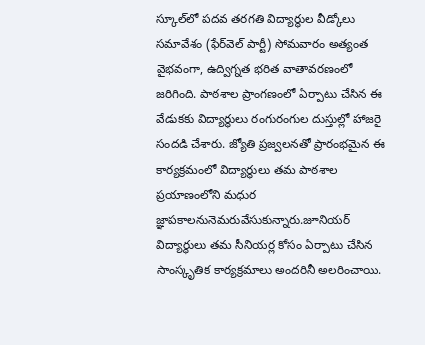స్కూల్‌లో పదవ తరగతి విద్యార్థుల వీడ్కోలు సమావేశం (ఫేర్‌వెల్ పార్టీ) సోమవారం అత్యంత వైభవంగా, ఉద్విగ్నత భరిత వాతావరణంలో జరిగింది. పాఠశాల ప్రాంగణంలో ఏర్పాటు చేసిన ఈ వేడుకకు విద్యార్థులు రంగురంగుల దుస్తుల్లో హాజరై సందడి చేశారు. జ్యోతి ప్రజ్వలనతో ప్రారంభమైన ఈ కార్యక్రమంలో విద్యార్థులు తమ పాఠశాల ప్రయాణంలోని మధుర జ్ఞాపకాలనునెమరువేసుకున్నారు.జూనియర్ విద్యార్థులు తమ సీనియర్ల కోసం ఏర్పాటు చేసిన సాంస్కృతిక కార్యక్రమాలు అందరినీ అలరించాయి.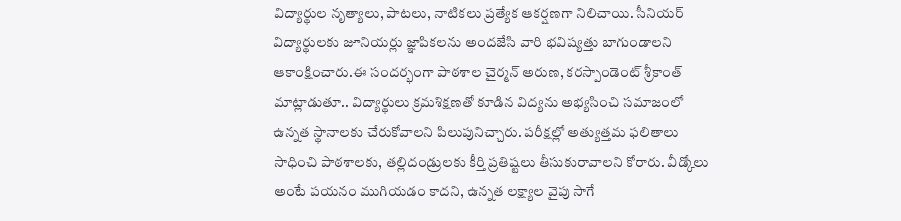విద్యార్థుల నృత్యాలు, పాటలు, నాటికలు ప్రత్యేక ఆకర్షణగా నిలిచాయి. సీనియర్ విద్యార్థులకు జూనియర్లు జ్ఞాపికలను అందజేసి వారి భవిష్యత్తు బాగుండాలని ఆకాంక్షించారు.ఈ సందర్భంగా పాఠశాల చైర్మన్ అరుణ, కరస్పాండెంట్ శ్రీకాంత్ మాట్లాడుతూ.. విద్యార్థులు క్రమశిక్షణతో కూడిన విద్యను అభ్యసించి సమాజంలో ఉన్నత స్థానాలకు చేరుకోవాలని పిలుపునిచ్చారు. పరీక్షల్లో అత్యుత్తమ ఫలితాలు సాధించి పాఠశాలకు, తల్లిదండ్రులకు కీర్తి ప్రతిష్టలు తీసుకురావాలని కోరారు. వీడ్కోలు అంటే పయనం ముగియడం కాదని, ఉన్నత లక్ష్యాల వైపు సాగే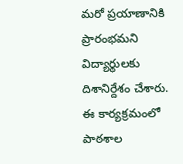మరో ప్రయాణానికి ప్రారంభమని విద్యార్థులకు దిశానిర్దేశం చేశారు. ఈ కార్యక్రమంలో పాఠశాల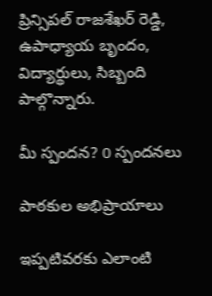ప్రిన్సిపల్ రాజశేఖర్ రెడ్డి, ఉపాధ్యాయ బృందం, విద్యార్థులు, సిబ్బంది పాల్గొన్నారు.

మీ స్పందన? 0 స్పందనలు

పాఠకుల అభిప్రాయాలు

ఇప్పటివరకు ఎలాంటి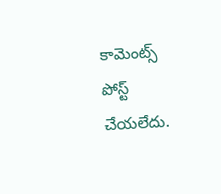కామెంట్స్ పోస్ట్ చేయలేదు.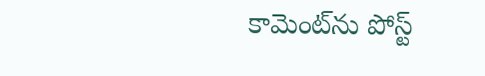కామెంట్‌ను పోస్ట్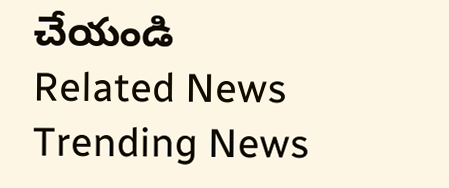చేయండి
Related News
Trending News